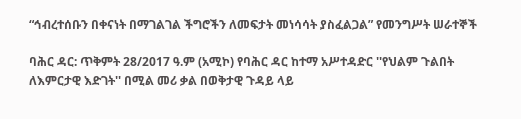“ኅብረተሰቡን በቀናነት በማገልገል ችግሮችን ለመፍታት መነሳሳት ያስፈልጋል” የመንግሥት ሠራተኞች

ባሕር ዳር: ጥቅምት 28/2017 ዓ.ም (አሚኮ) የባሕር ዳር ከተማ አሥተዳድር ''የህልም ጉልበት ለእምርታዊ እድገት'' በሚል መሪ ቃል በወቅታዊ ጉዳይ ላይ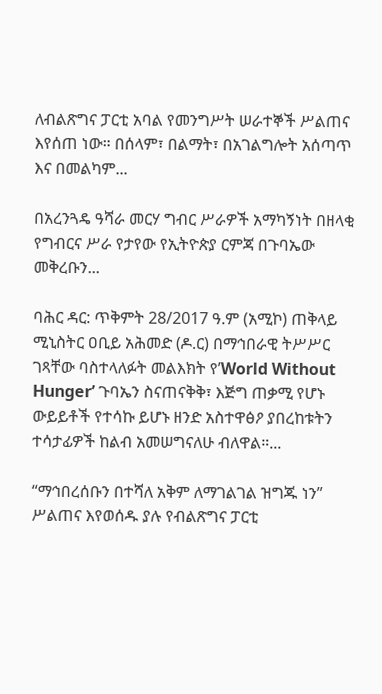ለብልጽግና ፓርቲ አባል የመንግሥት ሠራተኞች ሥልጠና እየሰጠ ነው። በሰላም፣ በልማት፣ በአገልግሎት አሰጣጥ እና በመልካም...

በአረንጓዴ ዓሻራ መርሃ ግብር ሥራዎች አማካኝነት በዘላቂ የግብርና ሥራ የታየው የኢትዮጵያ ርምጃ በጉባኤው መቅረቡን...

ባሕር ዳር: ጥቅምት 28/2017 ዓ.ም (አሚኮ) ጠቅላይ ሚኒስትር ዐቢይ አሕመድ (ዶ.ር) በማኅበራዊ ትሥሥር ገጻቸው ባስተላለፉት መልእክት የ’World Without Hunger’ ጉባኤን ስናጠናቅቅ፣ እጅግ ጠቃሚ የሆኑ ውይይቶች የተሳኩ ይሆኑ ዘንድ አስተዋፅዖ ያበረከቱትን ተሳታፊዎች ከልብ አመሠግናለሁ ብለዋል።...

“ማኅበረሰቡን በተሻለ አቅም ለማገልገል ዝግጁ ነን” ሥልጠና እየወሰዱ ያሉ የብልጽግና ፓርቲ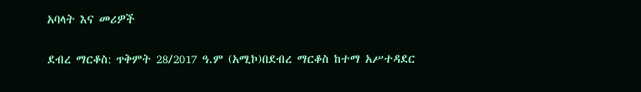አባላት እና መሪዎች

ደብረ ማርቆስ: ጥቅምት 28/2017 ዓ.ም (አሚኮ)በደብረ ማርቆስ ከተማ አሥተዳደር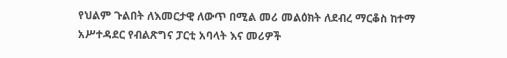የህልም ጉልበት ለእመርታዊ ለውጥ በሚል መሪ መልዕክት ለደብረ ማርቆስ ከተማ አሥተዳደር የብልጽግና ፓርቲ አባላት እና መሪዎች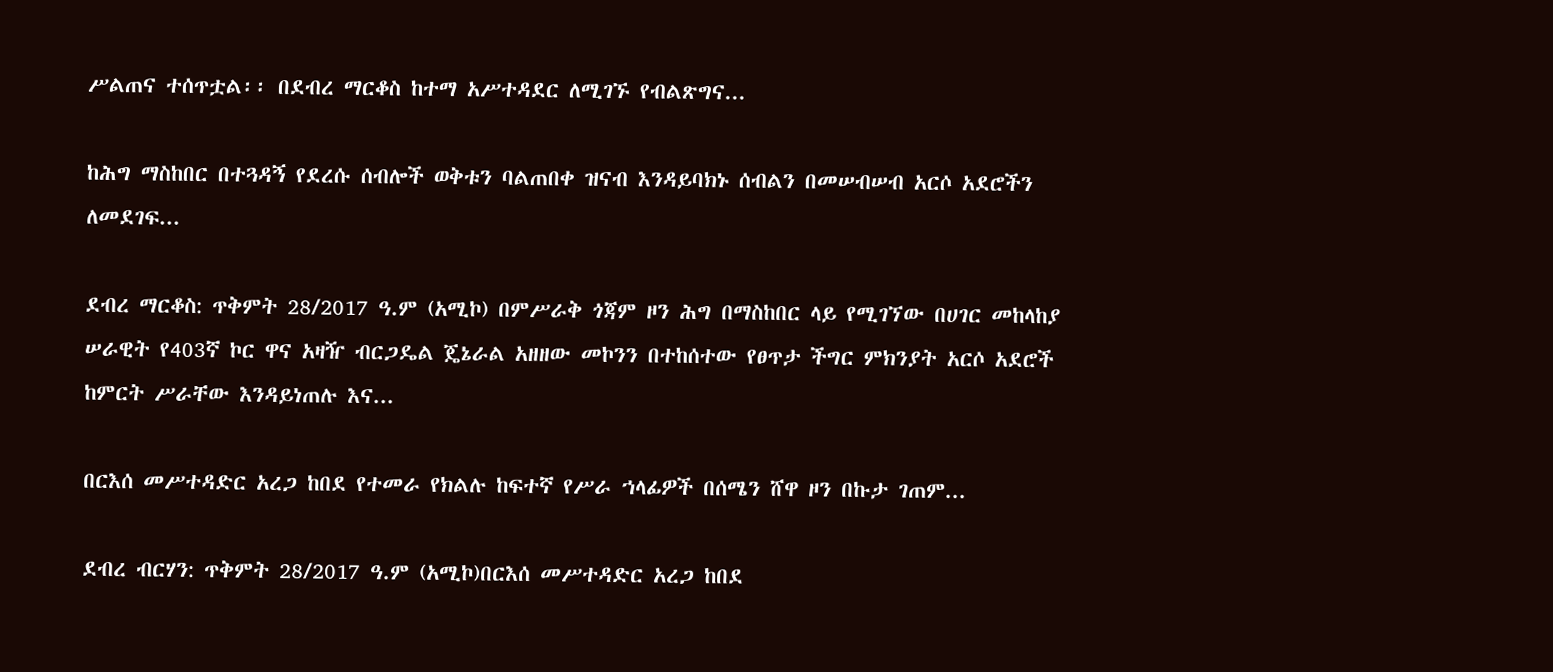ሥልጠና ተሰጥቷል፡፡ በደብረ ማርቆስ ከተማ አሥተዳደር ለሚገኙ የብልጽግና...

ከሕግ ማስከበር በተጓዳኝ የደረሱ ሰብሎች ወቅቱን ባልጠበቀ ዝናብ እንዳይባክኑ ሰብልን በመሠብሠብ አርሶ አደሮችን ለመደገፍ...

ደብረ ማርቆስ: ጥቅምት 28/2017 ዓ.ም (አሚኮ) በምሥራቅ ጎጃም ዞን ሕግ በማስከበር ላይ የሚገኘው በሀገር መከላከያ ሠራዊት የ403ኛ ኮር ዋና አዛዥ ብርጋዴል ጄኔራል አዘዘው መኮንን በተከሰተው የፀጥታ ችግር ምክንያት አርሶ አደሮች ከምርት ሥራቸው እንዳይነጠሉ እና...

በርእሰ መሥተዳድር አረጋ ከበደ የተመራ የክልሉ ከፍተኛ የሥራ ኀላፊዎች በሰሜን ሸዋ ዞን በኩታ ገጠም...

ደብረ ብርሃን: ጥቅምት 28/2017 ዓ.ም (አሚኮ)በርእሰ መሥተዳድር አረጋ ከበደ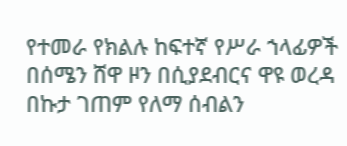የተመራ የክልሉ ከፍተኛ የሥራ ኀላፊዎች በሰሜን ሸዋ ዞን በሲያደብርና ዋዩ ወረዳ በኩታ ገጠም የለማ ሰብልን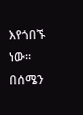እየጎበኙ ነው፡፡ በሰሜን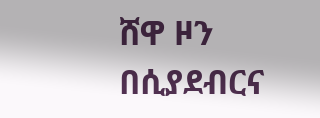ሸዋ ዞን በሲያደብርና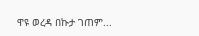ዋዩ ወረዳ በኩታ ገጠም...